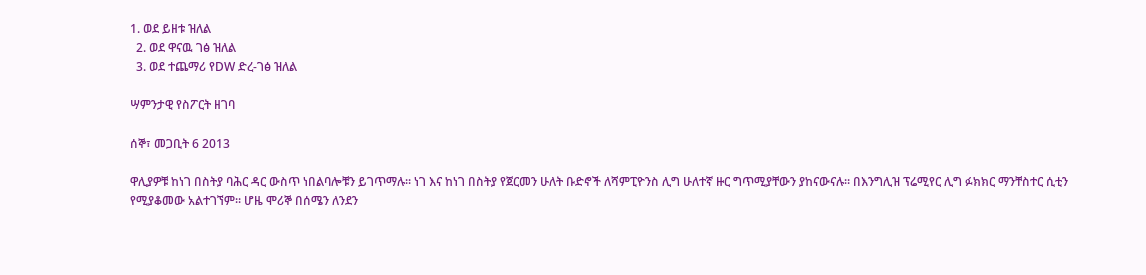1. ወደ ይዘቱ ዝለል
  2. ወደ ዋናዉ ገፅ ዝለል
  3. ወደ ተጨማሪ የDW ድረ-ገፅ ዝለል

ሣምንታዊ የስፖርት ዘገባ

ሰኞ፣ መጋቢት 6 2013

ዋሊያዎቹ ከነገ በስትያ ባሕር ዳር ውስጥ ነበልባሎቹን ይገጥማሉ። ነገ እና ከነገ በስትያ የጀርመን ሁለት ቡድኖች ለሻምፒዮንስ ሊግ ሁለተኛ ዙር ግጥሚያቸውን ያከናውናሉ። በእንግሊዝ ፕሬሚየር ሊግ ፉክክር ማንቸስተር ሲቲን የሚያቆመው አልተገኘም። ሆዜ ሞሪኞ በሰሜን ለንደን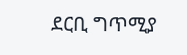ደርቢ ግጥሚያ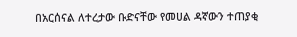በአርሰናል ለተረታው ቡድናቸው የመሀል ዳኛውን ተጠያቂ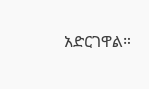አድርገዋል።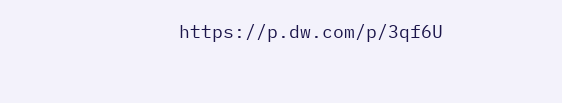https://p.dw.com/p/3qf6U